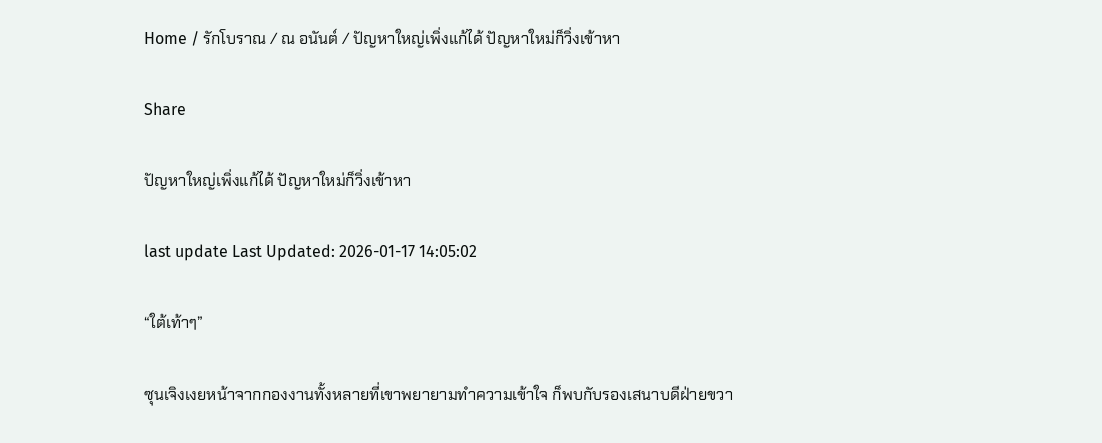Home / รักโบราณ / ณ อนันต์ / ปัญหาใหญ่เพิ่งแก้ได้ ปัญหาใหม่ก็วิ่งเข้าหา

Share

ปัญหาใหญ่เพิ่งแก้ได้ ปัญหาใหม่ก็วิ่งเข้าหา

last update Last Updated: 2026-01-17 14:05:02

“ใต้เท้าๆ”

ซุนเจิงเงยหน้าจากกองงานทั้งหลายที่เขาพยายามทำความเข้าใจ ก็พบกับรองเสนาบดีฝ่ายขวา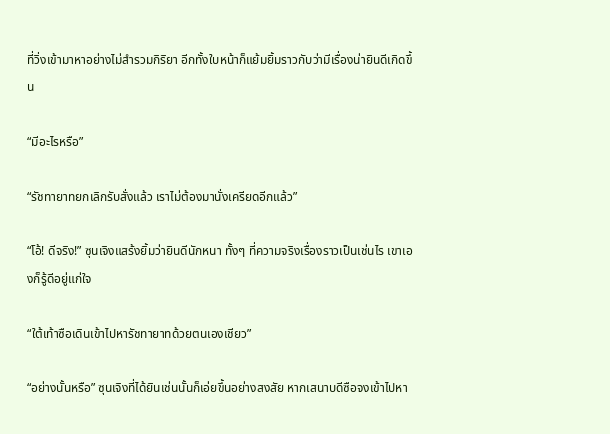ที่วิ่งเข้ามาหาอย่างไม่สำรวมกิริยา อีกทั้งใบหน้าก็แย้มยิ้มราวกับว่ามีเรื่องน่ายินดีเกิดขึ้น

“มีอะไรหรือ”

“รัชทายาทยกเลิกรับสั่งแล้ว เราไม่ต้องมานั่งเครียดอีกแล้ว”

“โอ้! ดีจริง!” ซุนเจิงแสร้งยิ้มว่ายินดีนักหนา ทั้งๆ ที่ความจริงเรื่องราวเป็นเช่นไร เขาเองก็รู้ดีอยู่แก่ใจ

“ใต้เท้าซือเดินเข้าไปหารัชทายาทด้วยตนเองเชียว”

“อย่างนั้นหรือ” ซุนเจิงที่ได้ยินเช่นนั้นก็เอ่ยขึ้นอย่างสงสัย หากเสนาบดีซือจงเข้าไปหา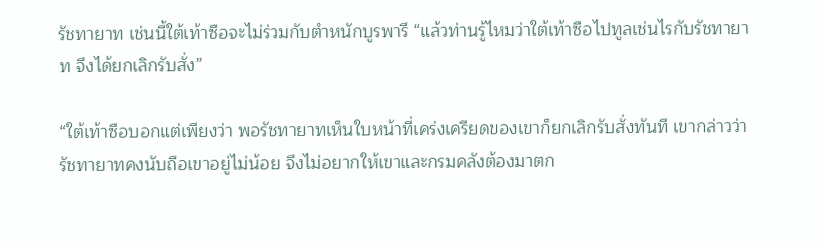รัชทายาท เช่นนี้ใต้เท้าซือจะไม่ร่วมกับตำหนักบูรพารึ “แล้วท่านรู้ไหมว่าใต้เท้าซือไปทูลเช่นไรกับรัชทายาท จึงได้ยกเลิกรับสั่ง”

“ใต้เท้าซือบอกแต่เพียงว่า พอรัชทายาทเห็นใบหน้าที่เคร่งเครียดของเขาก็ยกเลิกรับสั่งทันที เขากล่าวว่ารัชทายาทคงนับถือเขาอยู่ไม่น้อย จึงไม่อยากให้เขาและกรมคลังต้องมาตก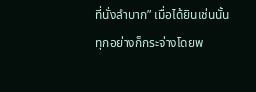ที่นั่งลำบาก” เมื่อได้ยินเช่นนั้นทุกอย่างก็กระจ่างโดยพ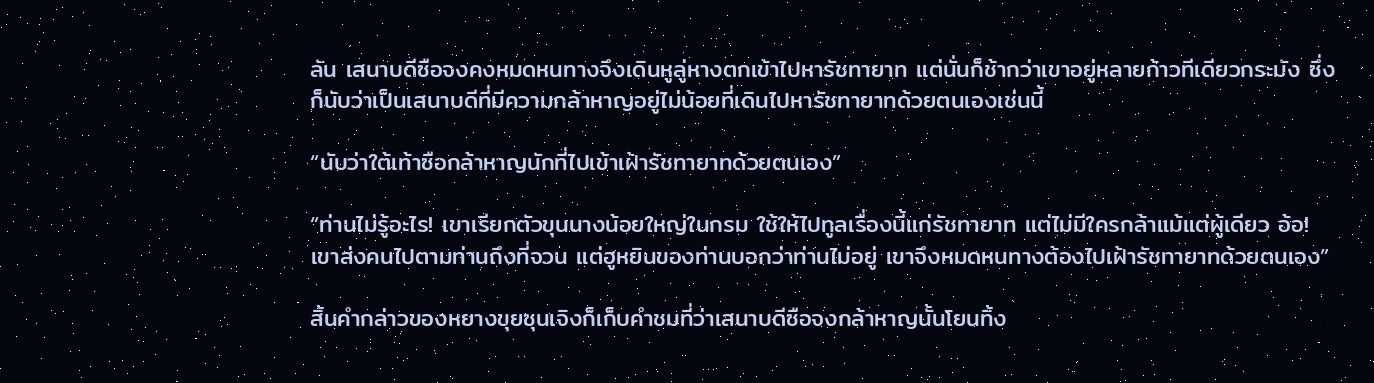ลัน เสนาบดีซือจงคงหมดหนทางจึงเดินหูลู่หางตกเข้าไปหารัชทายาท แต่นั่นก็ช้ากว่าเขาอยู่หลายก้าวทีเดียวกระมัง ซึ่งก็นับว่าเป็นเสนาบดีที่มีความกล้าหาญอยู่ไม่น้อยที่เดินไปหารัชทายาทด้วยตนเองเช่นนี้

“นับว่าใต้เท้าซือกล้าหาญนักที่ไปเข้าเฝ้ารัชทายาทด้วยตนเอง”

“ท่านไม่รู้อะไร! เขาเรียกตัวขุนนางน้อยใหญ่ในกรม ใช้ให้ไปทูลเรื่องนี้แก่รัชทายาท แต่ไม่มีใครกล้าแม้แต่ผู้เดียว อ้อ! เขาส่งคนไปตามท่านถึงที่จวน แต่ฮูหยินของท่านบอกว่าท่านไม่อยู่ เขาจึงหมดหนทางต้องไปเฝ้ารัชทายาทด้วยตนเอง”

สิ้นคำกล่าวของหยางขุยซุนเจิงก็เก็บคำชมที่ว่าเสนาบดีซือจงกล้าหาญนั้นโยนทิ้ง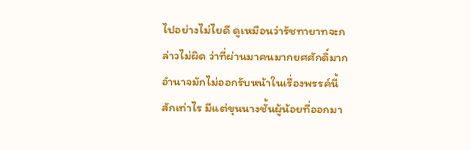ไปอย่างไม่ไยดี ดูเหมือนว่ารัชทายาทจะกล่าวไม่ผิด ว่าที่ผ่านมาคนมากยศศักดิ์มากอำนาจมักไม่ออกรับหน้าในเรื่องพรรค์นี้สักเท่าไร มีแต่ขุนนางชั้นผู้น้อยที่ออกมา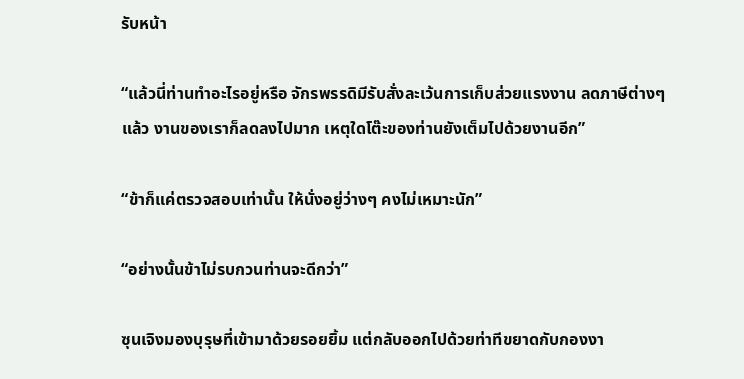รับหน้า

“แล้วนี่ท่านทำอะไรอยู่หรือ จักรพรรดิมีรับสั่งละเว้นการเก็บส่วยแรงงาน ลดภาษีต่างๆ แล้ว งานของเราก็ลดลงไปมาก เหตุใดโต๊ะของท่านยังเต็มไปด้วยงานอีก”

“ข้าก็แค่ตรวจสอบเท่านั้น ให้นั่งอยู่ว่างๆ คงไม่เหมาะนัก”

“อย่างนั้นข้าไม่รบกวนท่านจะดีกว่า”

ซุนเจิงมองบุรุษที่เข้ามาด้วยรอยยิ้ม แต่กลับออกไปด้วยท่าทีขยาดกับกองงา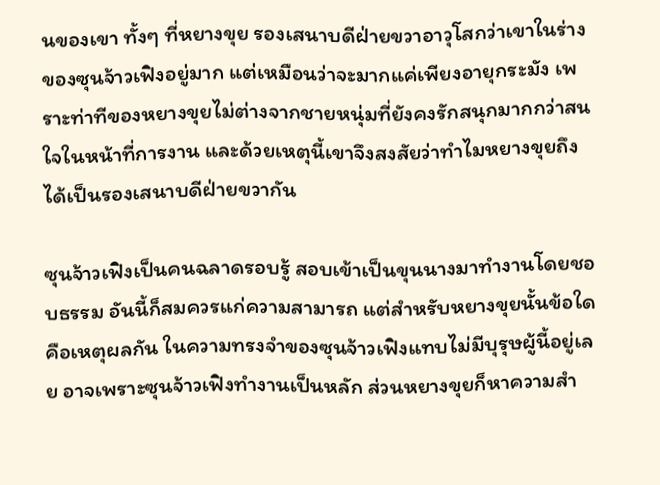นของเขา ทั้งๆ ที่หยางขุย รองเสนาบดีฝ่ายขวาอาวุโสกว่าเขาในร่างของซุนจ้าวเฟิงอยู่มาก แต่เหมือนว่าจะมากแค่เพียงอายุกระมัง เพราะท่าทีของหยางขุยไม่ต่างจากชายหนุ่มที่ยังคงรักสนุกมากกว่าสนใจในหน้าที่การงาน และด้วยเหตุนี้เขาจึงสงสัยว่าทำไมหยางขุยถึงได้เป็นรองเสนาบดีฝ่ายขวากัน

ซุนจ้าวเฟิงเป็นคนฉลาดรอบรู้ สอบเข้าเป็นขุนนางมาทำงานโดยชอบธรรม อันนี้ก็สมควรแก่ความสามารถ แต่สำหรับหยางขุยนั้นข้อใดคือเหตุผลกัน ในความทรงจำของซุนจ้าวเฟิงแทบไม่มีบุรุษผู้นี้อยู่เลย อาจเพราะซุนจ้าวเฟิงทำงานเป็นหลัก ส่วนหยางขุยก็หาความสำ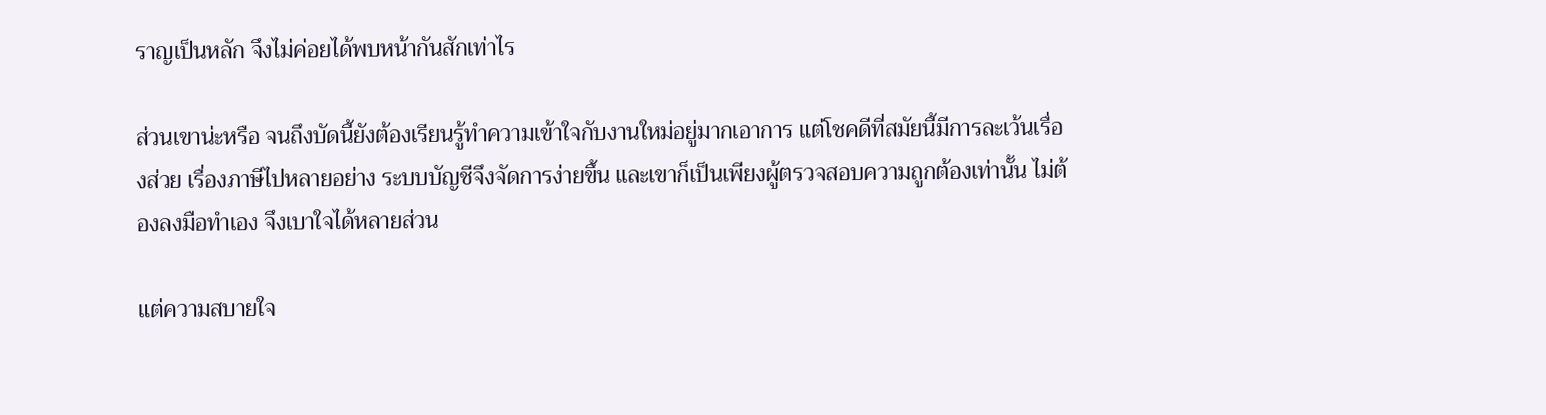ราญเป็นหลัก จึงไม่ค่อยได้พบหน้ากันสักเท่าไร

ส่วนเขาน่ะหรือ จนถึงบัดนี้ยังต้องเรียนรู้ทำความเข้าใจกับงานใหม่อยู่มากเอาการ แต่โชคดีที่สมัยนี้มีการละเว้นเรื่องส่วย เรื่องภาษีไปหลายอย่าง ระบบบัญชีจึงจัดการง่ายขึ้น และเขาก็เป็นเพียงผู้ตรวจสอบความถูกต้องเท่านั้น ไม่ต้องลงมือทำเอง จึงเบาใจได้หลายส่วน

แต่ความสบายใจ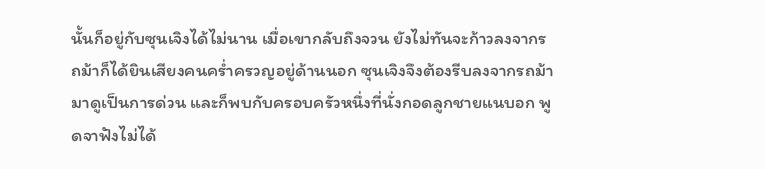นั้นก็อยู่กับซุนเจิงได้ไม่นาน เมื่อเขากลับถึงจวน ยังไม่ทันจะก้าวลงจากรถม้าก็ได้ยินเสียงคนคร่ำครวญอยู่ด้านนอก ซุนเจิงจึงต้องรีบลงจากรถม้ามาดูเป็นการด่วน และก็พบกับครอบครัวหนึ่งที่นั่งกอดลูกชายแนบอก พูดจาฟังไม่ได้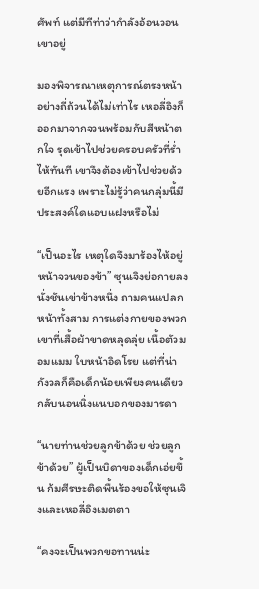ศัพท์ แต่มีทีท่าว่ากำลังอ้อนวอนเขาอยู่

มองพิจารณาเหตุการณ์ตรงหน้าอย่างถี่ถ้วนได้ไม่เท่าไร เหอลี่อิงก็ออกมาจากจวนพร้อมกับสีหน้าตกใจ รุดเข้าไปช่วยครอบครัวที่ร่ำไห้ทันที เขาจึงต้องเข้าไปช่วยด้วยอีกแรง เพราะไม่รู้ว่าคนกลุ่มนี้มีประสงค์ใดแอบแฝงหรือไม่

“เป็นอะไร เหตุใดจึงมาร้องไห้อยู่หน้าจวนของข้า” ซุนเจิงย่อกายลงนั่งชันเข่าข้างหนึ่ง ถามคนแปลกหน้าทั้งสาม การแต่งกายของพวกเขาที่เสื้อผ้าขาดหลุดลุ่ย เนื้อตัวมอมแมม ใบหน้าอิดโรย แต่ที่น่ากังวลก็คือเด็กน้อยเพียงคนเดียวกลับนอนนิ่งแนบอกของมารดา

“นายท่านช่วยลูกข้าด้วย ช่วยลูกข้าด้วย” ผู้เป็นบิดาของเด็กเอ่ยขึ้น ก้มศีรษะติดพื้นร้องขอให้ซุนเจิงและเหอลี่อิงเมตตา

“คงจะเป็นพวกขอทานน่ะ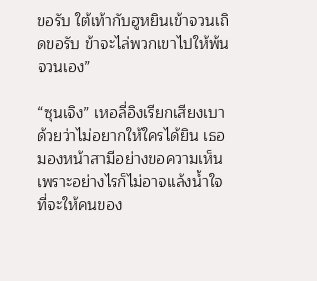ขอรับ ใต้เท้ากับฮูหยินเข้าจวนเถิดขอรับ ข้าจะไล่พวกเขาไปให้พ้นจวนเอง”

“ซุนเจิง” เหอลี่อิงเรียกเสียงเบาด้วยว่าไม่อยากให้ใครได้ยิน เธอมองหน้าสามีอย่างขอความเห็น เพราะอย่างไรก็ไม่อาจแล้งน้ำใจที่จะให้คนของ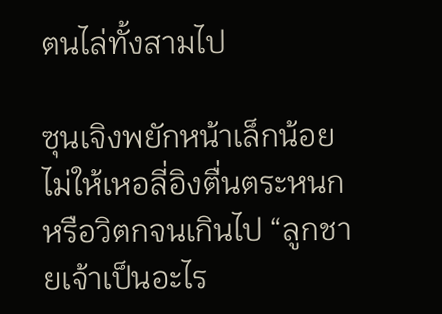ตนไล่ทั้งสามไป

ซุนเจิงพยักหน้าเล็กน้อยไม่ให้เหอลี่อิงตื่นตระหนกหรือวิตกจนเกินไป “ลูกชายเจ้าเป็นอะไร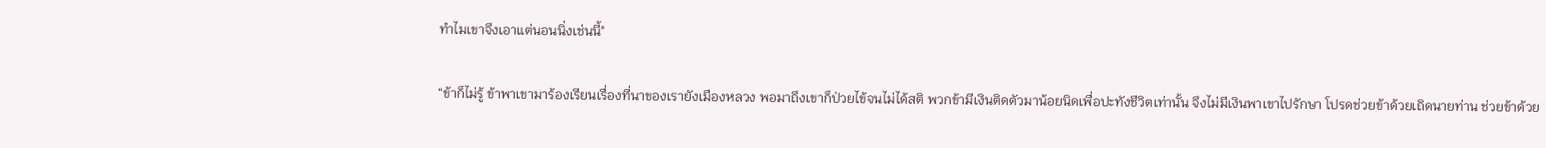ทำไมเขาจึงเอาแต่นอนนิ่งเช่นนี้"

“ข้าก็ไม่รู้ ข้าพาเขามาร้องเรียนเรื่องที่นาของเรายังเมืองหลวง พอมาถึงเขาก็ป่วยไข้จนไม่ได้สติ พวกข้ามีเงินติดตัวมาน้อยนิดเพื่อปะทังชีวิตเท่านั้น จึงไม่มีเงินพาเขาไปรักษา โปรดช่วยข้าด้วยเถิดนายท่าน ช่วยข้าด้วย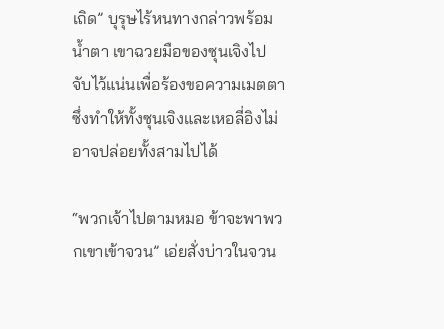เถิด” บุรุษไร้หนทางกล่าวพร้อมน้ำตา เขาฉวยมือของซุนเจิงไปจับไว้แน่นเพื่อร้องขอความเมตตา ซึ่งทำให้ทั้งซุนเจิงและเหอลี่อิงไม่อาจปล่อยทั้งสามไปได้

“พวกเจ้าไปตามหมอ ข้าจะพาพวกเขาเข้าจวน” เอ่ยสั่งบ่าวในจวน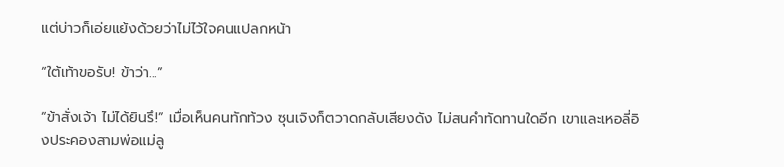แต่บ่าวก็เอ่ยแย้งด้วยว่าไม่ไว้ใจคนแปลกหน้า

“ใต้เท้าขอรับ! ข้าว่า...”

“ข้าสั่งเจ้า ไม่ได้ยินรึ!” เมื่อเห็นคนทักท้วง ซุนเจิงก็ตวาดกลับเสียงดัง ไม่สนคำทัดทานใดอีก เขาและเหอลี่อิงประคองสามพ่อแม่ลู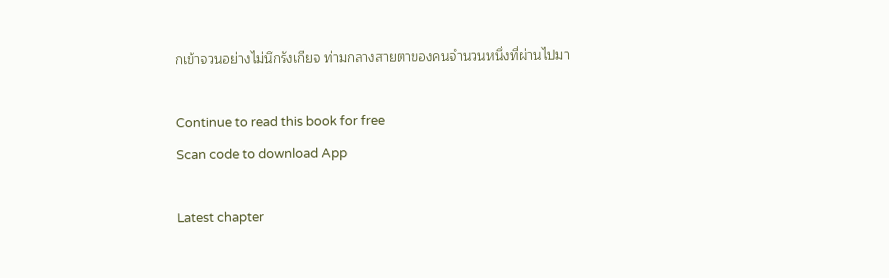กเข้าจวนอย่างไม่นึกรังเกียจ ท่ามกลางสายตาของคนจำนวนหนึ่งที่ผ่านไปมา

Continue to read this book for free
Scan code to download App

Latest chapter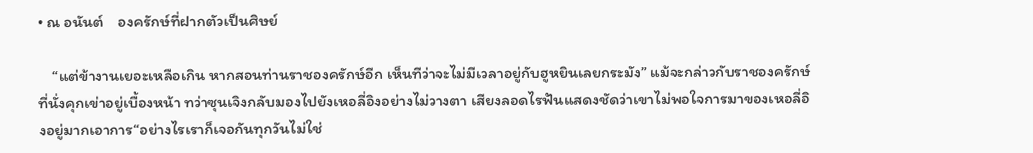• ณ อนันต์    องครักษ์ที่ฝากตัวเป็นศิษย์

    “แต่ข้างานเยอะเหลือเกิน หากสอนท่านราชองครักษ์อีก เห็นทีว่าจะไม่มีเวลาอยู่กับฮูหยินเลยกระมัง” แม้จะกล่าวกับราชองครักษ์ที่นั่งคุกเข่าอยู่เบื้องหน้า ทว่าซุนเจิงกลับมองไปยังเหอลี่อิงอย่างไม่วางตา เสียงลอดไรฟันแสดงชัดว่าเขาไม่พอใจการมาของเหอลี่อิงอยู่มากเอาการ“อย่างไรเราก็เจอกันทุกวันไม่ใช่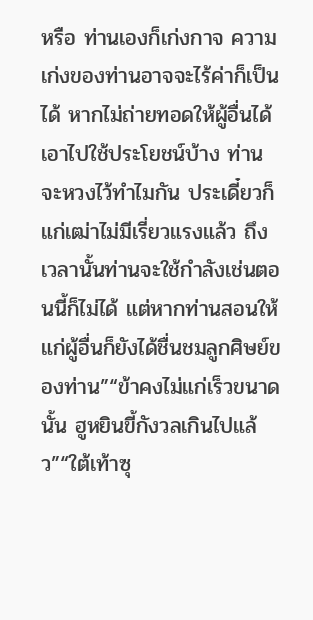หรือ ท่านเองก็เก่งกาจ ความเก่งของท่านอาจจะไร้ค่าก็เป็นได้ หากไม่ถ่ายทอดให้ผู้อื่นได้เอาไปใช้ประโยชน์บ้าง ท่านจะหวงไว้ทำไมกัน ประเดี๋ยวก็แก่เฒ่าไม่มีเรี่ยวแรงแล้ว ถึงเวลานั้นท่านจะใช้กำลังเช่นตอนนี้ก็ไม่ได้ แต่หากท่านสอนให้แก่ผู้อื่นก็ยังได้ชื่นชมลูกศิษย์ของท่าน”“ข้าคงไม่แก่เร็วขนาดนั้น ฮูหยินขี้กังวลเกินไปแล้ว”“ใต้เท้าซุ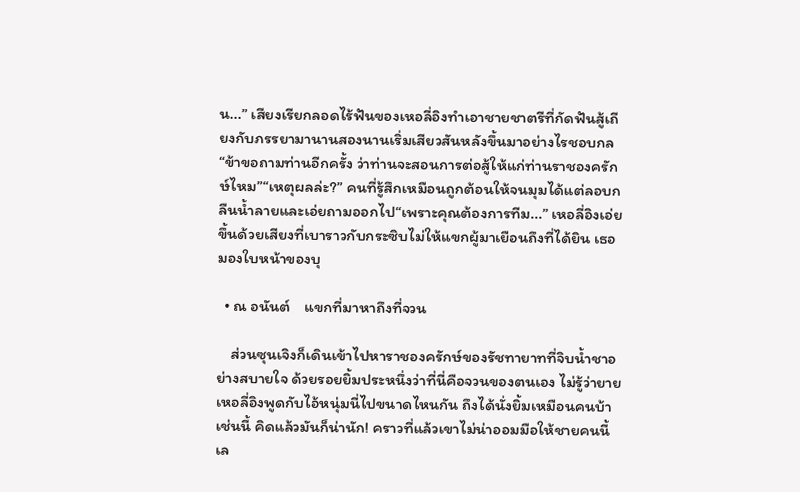น...” เสียงเรียกลอดไร้ฟันของเหอลี่อิงทำเอาชายชาตรีที่กัดฟันสู้เถียงกับภรรยามานานสองนานเริ่มเสียวสันหลังขึ้นมาอย่างไรชอบกล “ข้าขอถามท่านอีกครั้ง ว่าท่านจะสอนการต่อสู้ให้แก่ท่านราชองครักษ์ไหม”“เหตุผลล่ะ?” คนที่รู้สึกเหมือนถูกต้อนให้จนมุมได้แต่ลอบกลืนน้ำลายและเอ่ยถามออกไป“เพราะคุณต้องการทีม...” เหอลี่อิงเอ่ยขึ้นด้วยเสียงที่เบาราวกับกระซิบไม่ให้แขกผู้มาเยือนถึงที่ได้ยิน เธอมองใบหน้าของบุ

  • ณ อนันต์    แขกที่มาหาถึงที่จวน

    ส่วนซุนเจิงก็เดินเข้าไปหาราชองครักษ์ของรัชทายาทที่จิบน้ำชาอย่างสบายใจ ด้วยรอยยิ้มประหนึ่งว่าที่นี่คือจวนของตนเอง ไม่รู้ว่ายายเหอลี่อิงพูดกับไอ้หนุ่มนี่ไปขนาดไหนกัน ถึงได้นั่งยิ้มเหมือนคนบ้าเช่นนี้ คิดแล้วมันก็น่านัก! คราวที่แล้วเขาไม่น่าออมมือให้ชายคนนี้เล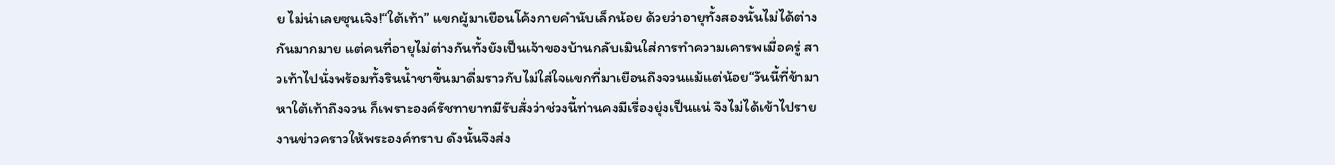ย ไม่น่าเลยซุนเจิง!“ใต้เท้า” แขกผู้มาเยือนโค้งกายคำนับเล็กน้อย ด้วยว่าอายุทั้งสองนั้นไม่ได้ต่างกันมากมาย แต่คนที่อายุไม่ต่างกันทั้งยังเป็นเจ้าของบ้านกลับเมินใส่การทำความเคารพเมื่อครู่ สาวเท้าไปนั่งพร้อมทั้งรินน้ำชาขึ้นมาดื่มราวกับไม่ใส่ใจแขกที่มาเยือนถึงจวนแม้แต่น้อย“วันนี้ที่ข้ามาหาใต้เท้าถึงจวน ก็เพราะองค์รัชทายาทมีรับสั่งว่าช่วงนี้ท่านคงมีเรื่องยุ่งเป็นแน่ จึงไม่ได้เข้าไปรายงานข่าวคราวให้พระองค์ทราบ ดังนั้นจึงส่ง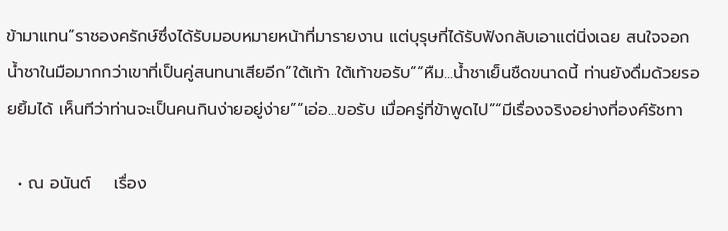ข้ามาแทน”ราชองครักษ์ซึ่งได้รับมอบหมายหน้าที่มารายงาน แต่บุรุษที่ได้รับฟังกลับเอาแต่นิ่งเฉย สนใจจอกน้ำชาในมือมากกว่าเขาที่เป็นคู่สนทนาเสียอีก“ใต้เท้า ใต้เท้าขอรับ”“หืม...น้ำชาเย็นชืดขนาดนี้ ท่านยังดื่มด้วยรอยยิ้มได้ เห็นทีว่าท่านจะเป็นคนกินง่ายอยู่ง่าย”“เอ่อ...ขอรับ เมื่อครู่ที่ข้าพูดไป”“มีเรื่องจริงอย่างที่องค์รัชทา

  • ณ อนันต์    เรื่อง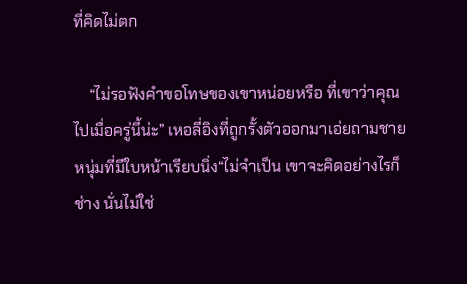ที่คิดไม่ตก

    “ไม่รอฟังคำขอโทษของเขาหน่อยหรือ ที่เขาว่าคุณไปเมื่อครู่นี้น่ะ” เหอลี่อิงที่ถูกรั้งตัวออกมาเอ่ยถามชายหนุ่มที่มีใบหน้าเรียบนิ่ง“ไม่จำเป็น เขาจะคิดอย่างไรก็ช่าง นั่นไม่ใช่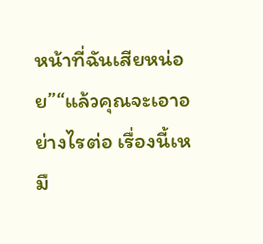หน้าที่ฉันเสียหน่อย”“แล้วคุณจะเอาอย่างไรต่อ เรื่องนี้เหมื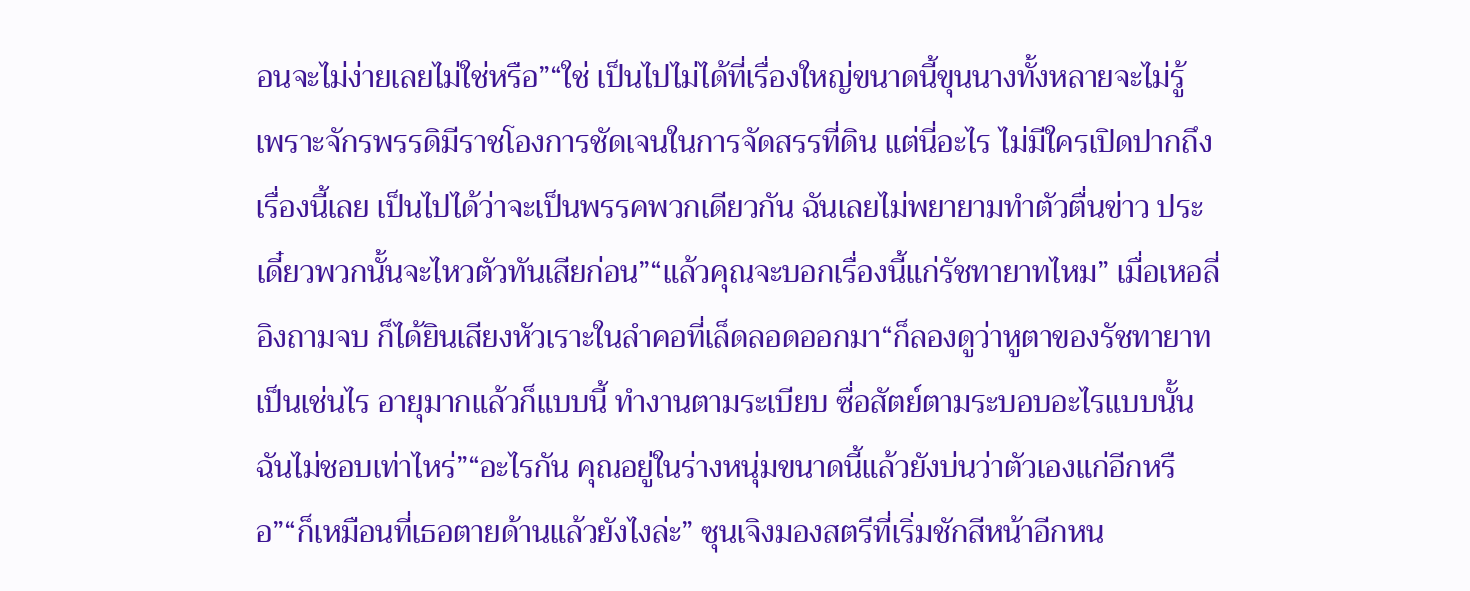อนจะไม่ง่ายเลยไม่ใช่หรือ”“ใช่ เป็นไปไม่ได้ที่เรื่องใหญ่ขนาดนี้ขุนนางทั้งหลายจะไม่รู้ เพราะจักรพรรดิมีราชโองการชัดเจนในการจัดสรรที่ดิน แต่นี่อะไร ไม่มีใครเปิดปากถึงเรื่องนี้เลย เป็นไปได้ว่าจะเป็นพรรคพวกเดียวกัน ฉันเลยไม่พยายามทำตัวตื่นข่าว ประเดี๋ยวพวกนั้นจะไหวตัวทันเสียก่อน”“แล้วคุณจะบอกเรื่องนี้แก่รัชทายาทไหม” เมื่อเหอลี่อิงถามจบ ก็ได้ยินเสียงหัวเราะในลำคอที่เล็ดลอดออกมา“ก็ลองดูว่าหูตาของรัชทายาทเป็นเช่นไร อายุมากแล้วก็แบบนี้ ทำงานตามระเบียบ ซื่อสัตย์ตามระบอบอะไรแบบนั้น ฉันไม่ชอบเท่าไหร่”“อะไรกัน คุณอยู่ในร่างหนุ่มขนาดนี้แล้วยังบ่นว่าตัวเองแก่อีกหรือ”“ก็เหมือนที่เธอตายด้านแล้วยังไงล่ะ” ซุนเจิงมองสตรีที่เริ่มชักสีหน้าอีกหน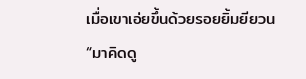เมื่อเขาเอ่ยขึ้นด้วยรอยยิ้มยียวน “มาคิดดู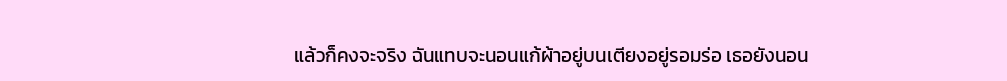แล้วก็คงจะจริง ฉันแทบจะนอนแก้ผ้าอยู่บนเตียงอยู่รอมร่อ เธอยังนอน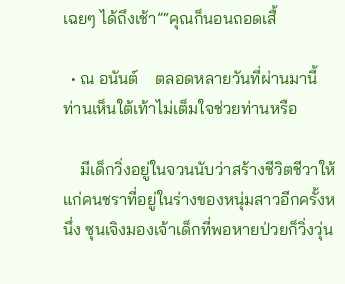เฉยๆ ได้ถึงเช้า”“คุณก็นอนถอดเสื้

  • ณ อนันต์    ตลอดหลายวันที่ผ่านมานี้ ท่านเห็นใต้เท้าไม่เต็มใจช่วยท่านหรือ

    มีเด็กวิ่งอยู่ในจวนนับว่าสร้างชีวิตชีวาให้แก่คนชราที่อยู่ในร่างของหนุ่มสาวอีกครั้งหนึ่ง ซุนเจิงมองเจ้าเด็กที่พอหายป่วยก็วิ่งวุ่น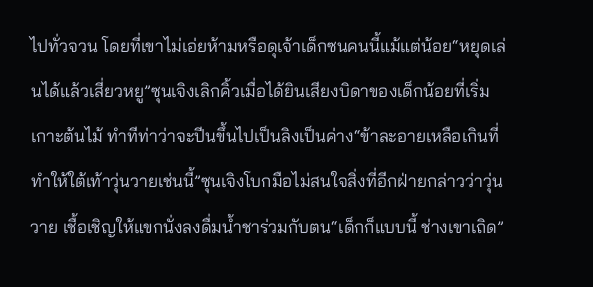ไปทั่วจวน โดยที่เขาไม่เอ่ยห้ามหรือดุเจ้าเด็กซนคนนี้แม้แต่น้อย“หยุดเล่นได้แล้วเสี่ยวหยู”ซุนเจิงเลิกคิ้วเมื่อได้ยินเสียงบิดาของเด็กน้อยที่เริ่มเกาะต้นไม้ ทำทีท่าว่าจะปีนขึ้นไปเป็นลิงเป็นค่าง“ข้าละอายเหลือเกินที่ทำให้ใต้เท้าวุ่นวายเช่นนี้”ซุนเจิงโบกมือไม่สนใจสิ่งที่อีกฝ่ายกล่าวว่าวุ่นวาย เชื้อเชิญให้แขกนั่งลงดื่มน้ำชาร่วมกับตน“เด็กก็แบบนี้ ช่างเขาเถิด”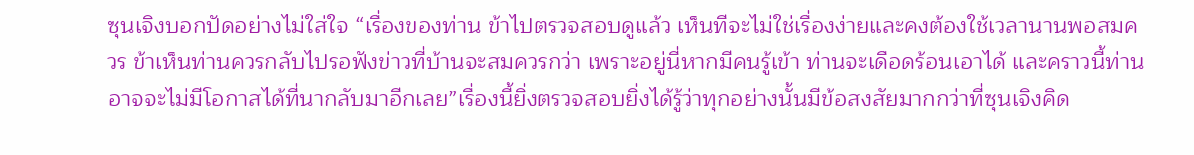ซุนเจิงบอกปัดอย่างไม่ใส่ใจ “เรื่องของท่าน ข้าไปตรวจสอบดูแล้ว เห็นทีจะไม่ใช่เรื่องง่ายและคงต้องใช้เวลานานพอสมควร ข้าเห็นท่านควรกลับไปรอฟังข่าวที่บ้านจะสมควรกว่า เพราะอยู่นี่หากมีคนรู้เข้า ท่านจะเดือดร้อนเอาได้ และคราวนี้ท่านอาจจะไม่มีโอกาสได้ที่นากลับมาอีกเลย”เรื่องนี้ยิ่งตรวจสอบยิ่งได้รู้ว่าทุกอย่างนั้นมีข้อสงสัยมากกว่าที่ซุนเจิงคิด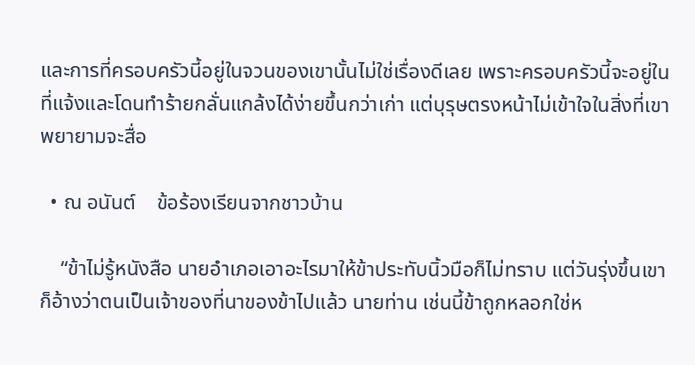และการที่ครอบครัวนี้อยู่ในจวนของเขานั้นไม่ใช่เรื่องดีเลย เพราะครอบครัวนี้จะอยู่ในที่แจ้งและโดนทำร้ายกลั่นแกล้งได้ง่ายขึ้นกว่าเก่า แต่บุรุษตรงหน้าไม่เข้าใจในสิ่งที่เขาพยายามจะสื่อ

  • ณ อนันต์    ข้อร้องเรียนจากชาวบ้าน

    “ข้าไม่รู้หนังสือ นายอำเภอเอาอะไรมาให้ข้าประทับนิ้วมือก็ไม่ทราบ แต่วันรุ่งขึ้นเขาก็อ้างว่าตนเป็นเจ้าของที่นาของข้าไปแล้ว นายท่าน เช่นนี้ข้าถูกหลอกใช่ห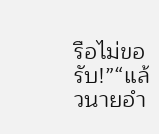รือไม่ขอรับ!”“แล้วนายอำ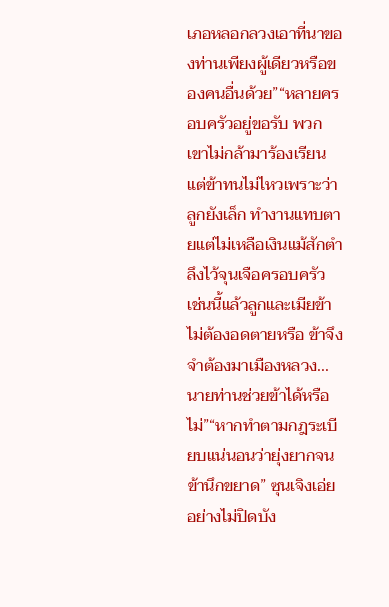เภอหลอกลวงเอาที่นาของท่านเพียงผู้เดียวหรือของคนอื่นด้วย”“หลายครอบครัวอยู่ขอรับ พวกเขาไม่กล้ามาร้องเรียน แต่ข้าทนไม่ไหวเพราะว่าลูกยังเล็ก ทำงานแทบตายแต่ไม่เหลือเงินแม้สักตำลึงไว้จุนเจือครอบครัว เช่นนี้แล้วลูกและเมียข้าไม่ต้องอดตายหรือ ข้าจึงจำต้องมาเมืองหลวง...นายท่านช่วยข้าได้หรือไม่”“หากทำตามกฎระเบียบแน่นอนว่ายุ่งยากจนข้านึกขยาด” ซุนเจิงเอ่ยอย่างไม่ปิดบัง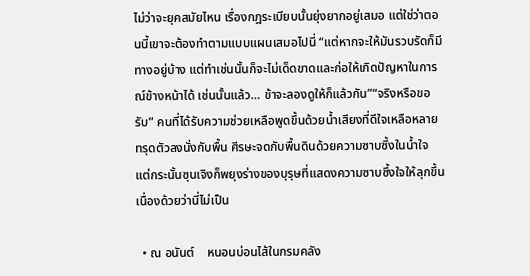ไม่ว่าจะยุคสมัยไหน เรื่องกฎระเบียบนั้นยุ่งยากอยู่เสมอ แต่ใช่ว่าตอนนี้เขาจะต้องทำตามแบบแผนเสมอไปนี่ “แต่หากจะให้มันรวบรัดก็มีทางอยู่บ้าง แต่ทำเช่นนั้นก็จะไม่เด็ดขาดและก่อให้เกิดปัญหาในการณ์ข้างหน้าได้ เช่นนั้นแล้ว… ข้าจะลองดูให้ก็แล้วกัน”“จริงหรือขอรับ” คนที่ได้รับความช่วยเหลือพูดขึ้นด้วยน้ำเสียงที่ดีใจเหลือหลาย ทรุดตัวลงนั่งกับพื้น ศีรษะจดกับพื้นดินด้วยความซาบซึ้งในน้ำใจ แต่กระนั้นซุนเจิงก็พยุงร่างของบุรุษที่แสดงความซาบซึ้งใจให้ลุกขึ้น เนื่องด้วยว่านี่ไม่เป็น

  • ณ อนันต์    หนอนบ่อนไส้ในกรมคลัง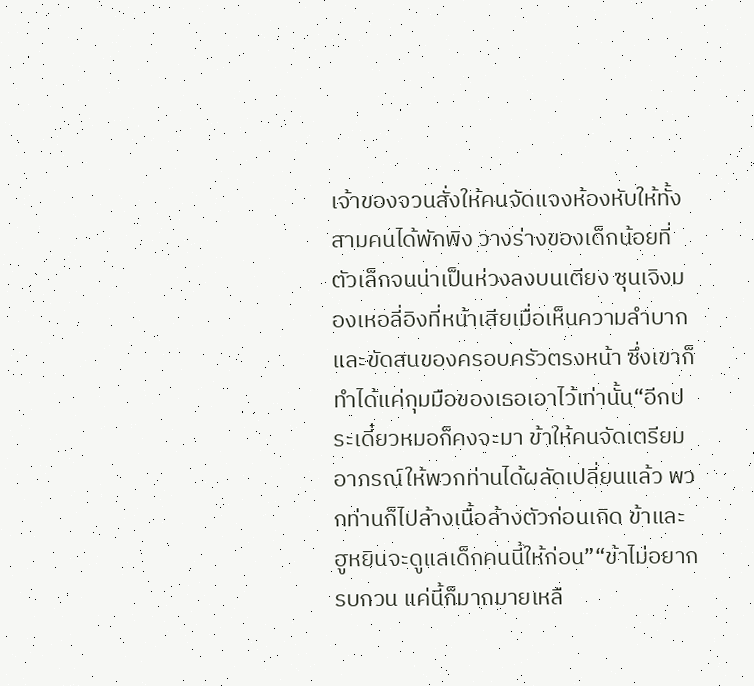เจ้าของจวนสั่งให้คนจัดแจงห้องหับให้ทั้งสามคนได้พักพิง วางร่างของเด็กน้อยที่ตัวเล็กจนน่าเป็นห่วงลงบนเตียง ซุนเจิงมองเหอลี่อิงที่หน้าเสียเมื่อเห็นความลำบากและขัดสนของครอบครัวตรงหน้า ซึ่งเขาก็ทำได้แค่กุมมือของเธอเอาไว้เท่านั้น“อีกประเดี๋ยวหมอก็คงจะมา ข้าให้คนจัดเตรียมอาภรณ์ให้พวกท่านได้ผลัดเปลี่ยนแล้ว พวกท่านก็ไปล้างเนื้อล้างตัวก่อนเถิด ข้าและฮูหยินจะดูแลเด็กคนนี้ให้ก่อน”“ข้าไม่อยากรบกวน แค่นี้ก็มากมายเหลื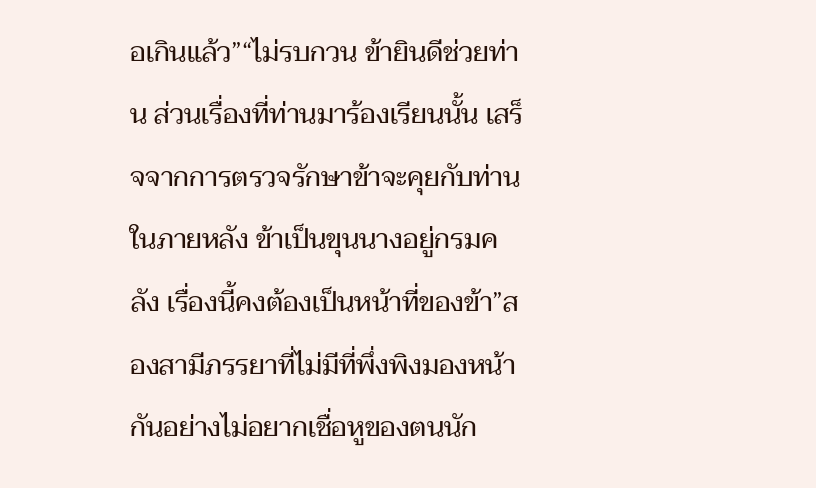อเกินแล้ว”“ไม่รบกวน ข้ายินดีช่วยท่าน ส่วนเรื่องที่ท่านมาร้องเรียนนั้น เสร็จจากการตรวจรักษาข้าจะคุยกับท่านในภายหลัง ข้าเป็นขุนนางอยู่กรมคลัง เรื่องนี้คงต้องเป็นหน้าที่ของข้า”สองสามีภรรยาที่ไม่มีที่พึ่งพิงมองหน้ากันอย่างไม่อยากเชื่อหูของตนนัก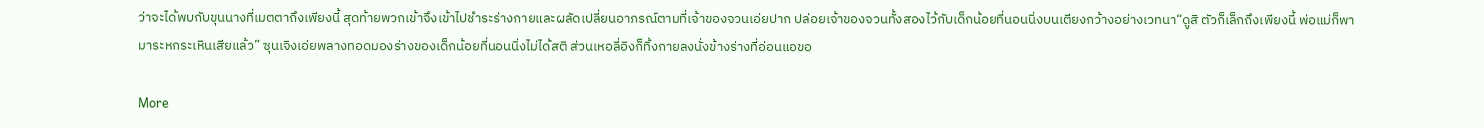ว่าจะได้พบกับขุนนางที่เมตตาถึงเพียงนี้ สุดท้ายพวกเข้าจึงเข้าไปชำระร่างกายและผลัดเปลี่ยนอาภรณ์ตามที่เจ้าของจวนเอ่ยปาก ปล่อยเจ้าของจวนทั้งสองไว้กับเด็กน้อยที่นอนนิ่งบนเตียงกว้างอย่างเวทนา“ดูสิ ตัวก็เล็กถึงเพียงนี้ พ่อแม่ก็พามาระหกระเหินเสียแล้ว” ซุนเจิงเอ่ยพลางทอดมองร่างของเด็กน้อยที่นอนนิ่งไม่ได้สติ ส่วนเหอลี่อิงก็ทิ้งกายลงนั่งข้างร่างที่อ่อนแอขอ

More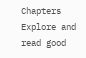Chapters
Explore and read good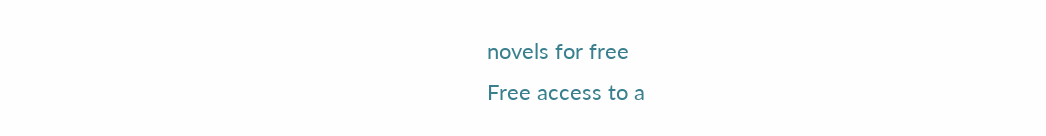novels for free
Free access to a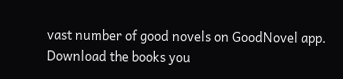vast number of good novels on GoodNovel app. Download the books you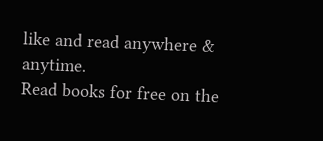like and read anywhere & anytime.
Read books for free on the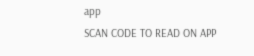app
SCAN CODE TO READ ON APP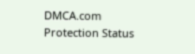DMCA.com Protection Status